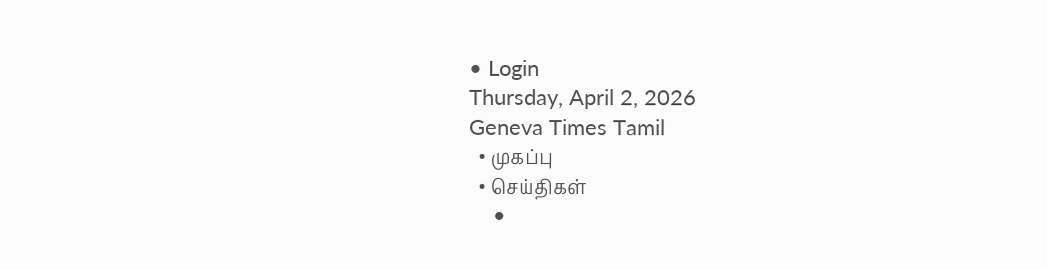• Login
Thursday, April 2, 2026
Geneva Times Tamil
  • முகப்பு
  • செய்திகள்
    •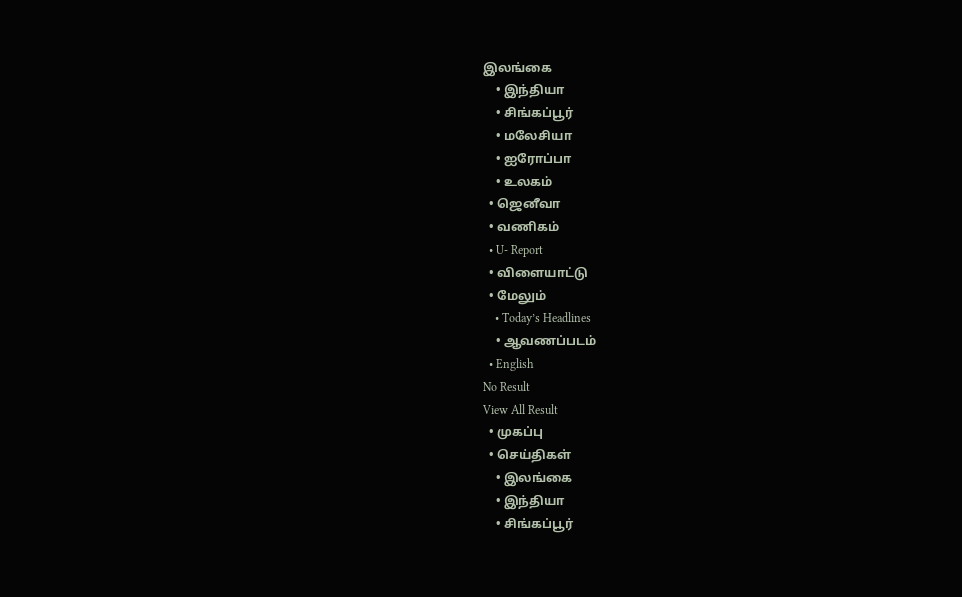இலங்கை
    • இந்தியா
    • சிங்கப்பூர்
    • மலேசியா
    • ஐரோப்பா
    • உலகம்
  • ஜெனீவா
  • வணிகம்
  • U- Report
  • விளையாட்டு
  • மேலும்
    • Today’s Headlines
    • ஆவணப்படம்
  • English
No Result
View All Result
  • முகப்பு
  • செய்திகள்
    • இலங்கை
    • இந்தியா
    • சிங்கப்பூர்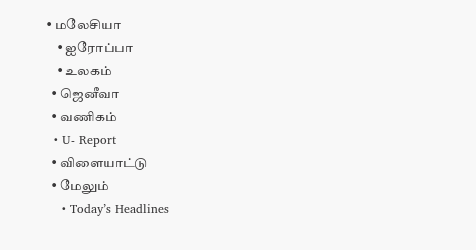• மலேசியா
    • ஐரோப்பா
    • உலகம்
  • ஜெனீவா
  • வணிகம்
  • U- Report
  • விளையாட்டு
  • மேலும்
    • Today’s Headlines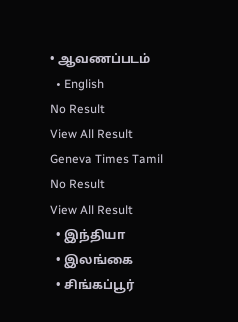• ஆவணப்படம்
  • English
No Result
View All Result
Geneva Times Tamil
No Result
View All Result
  • இந்தியா
  • இலங்கை
  • சிங்கப்பூர்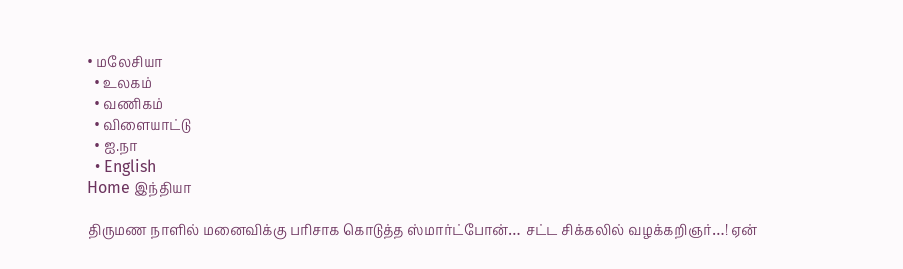• மலேசியா
  • உலகம்
  • வணிகம்
  • விளையாட்டு
  • ஐ.நா
  • English
Home இந்தியா

திருமண நாளில் மனைவிக்கு பரிசாக கொடுத்த ஸ்மார்ட்போன்… சட்ட சிக்கலில் வழக்கறிஞர்…! ஏன்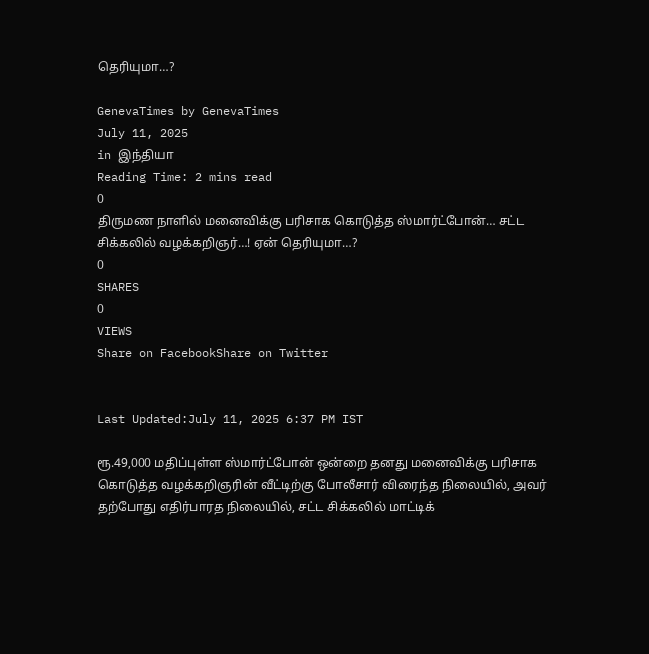தெரியுமா…?

GenevaTimes by GenevaTimes
July 11, 2025
in இந்தியா
Reading Time: 2 mins read
0
திருமண நாளில் மனைவிக்கு பரிசாக கொடுத்த ஸ்மார்ட்போன்… சட்ட சிக்கலில் வழக்கறிஞர்…! ஏன் தெரியுமா…?
0
SHARES
0
VIEWS
Share on FacebookShare on Twitter


Last Updated:July 11, 2025 6:37 PM IST

ரூ.49,000 மதிப்புள்ள ஸ்மார்ட்போன் ஒன்றை தனது மனைவிக்கு பரிசாக கொடுத்த வழக்கறிஞரின் வீட்டிற்கு போலீசார் விரைந்த நிலையில், அவர் தற்போது எதிர்பாரத நிலையில், சட்ட சிக்கலில் மாட்டிக்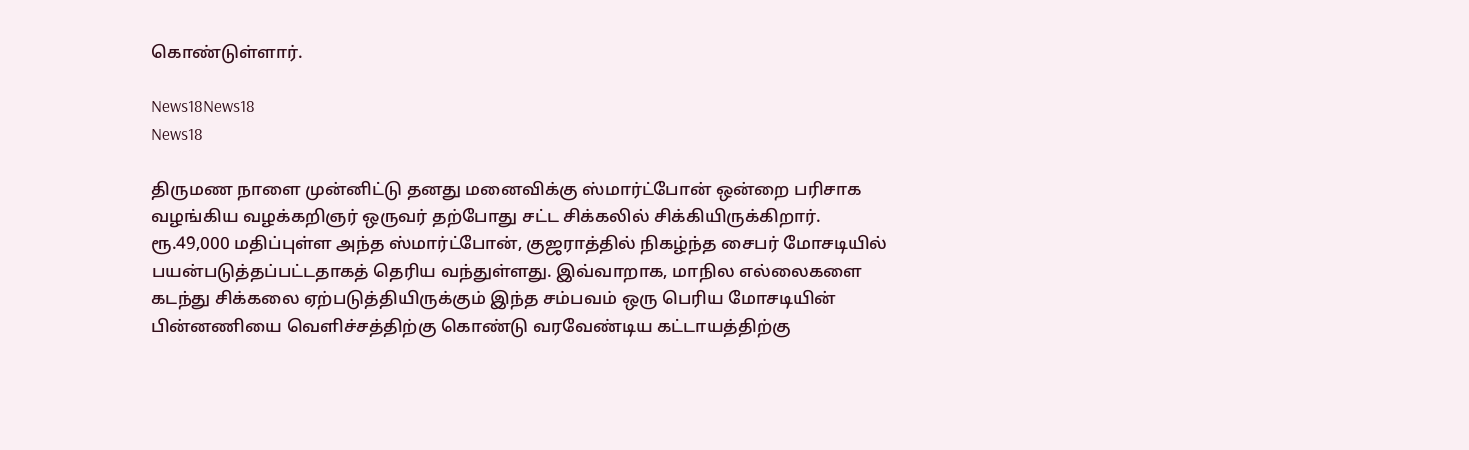கொண்டுள்ளார்.

News18News18
News18

திருமண நாளை முன்னிட்டு தனது மனைவிக்கு ஸ்மார்ட்போன் ஒன்றை பரிசாக வழங்கிய வழக்கறிஞர் ஒருவர் தற்போது சட்ட சிக்கலில் சிக்கியிருக்கிறார். ரூ.49,000 மதிப்புள்ள அந்த ஸ்மார்ட்போன், குஜராத்தில் நிகழ்ந்த சைபர் மோசடியில் பயன்படுத்தப்பட்டதாகத் தெரிய வந்துள்ளது. இவ்வாறாக, மாநில எல்லைகளை கடந்து சிக்கலை ஏற்படுத்தியிருக்கும் இந்த சம்பவம் ஒரு பெரிய மோசடியின் பின்னணியை வெளிச்சத்திற்கு கொண்டு வரவேண்டிய கட்டாயத்திற்கு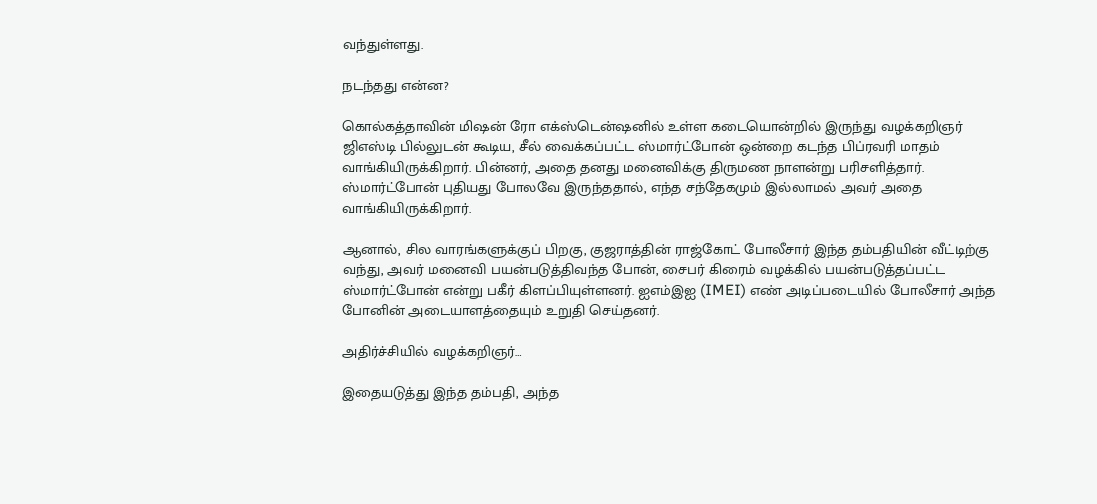வந்துள்ளது.

நடந்தது என்ன?

கொல்கத்தாவின் மிஷன் ரோ எக்ஸ்டென்ஷனில் உள்ள கடையொன்றில் இருந்து வழக்கறிஞர் ஜிஎஸ்டி பில்லுடன் கூடிய, சீல் வைக்கப்பட்ட ஸ்மார்ட்போன் ஒன்றை கடந்த பிப்ரவரி மாதம் வாங்கியிருக்கிறார். பின்னர், அதை தனது மனைவிக்கு திருமண நாளன்று பரிசளித்தார். ஸ்மார்ட்போன் புதியது போலவே இருந்ததால், எந்த சந்தேகமும் இல்லாமல் அவர் அதை வாங்கியிருக்கிறார்.

ஆனால், சில வாரங்களுக்குப் பிறகு, குஜராத்தின் ராஜ்கோட் போலீசார் இந்த தம்பதியின் வீட்டிற்கு வந்து, அவர் மனைவி பயன்படுத்திவந்த போன், சைபர் கிரைம் வழக்கில் பயன்படுத்தப்பட்ட ஸ்மார்ட்போன் என்று பகீர் கிளப்பியுள்ளனர். ஐஎம்இஐ (IMEI) எண் அடிப்படையில் போலீசார் அந்த போனின் அடையாளத்தையும் உறுதி செய்தனர்.

அதிர்ச்சியில் வழக்கறிஞர்…

இதையடுத்து இந்த தம்பதி, அந்த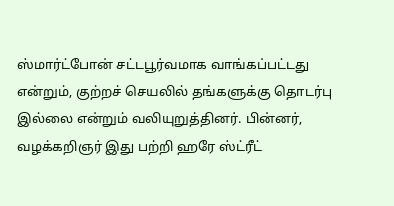ஸ்மார்ட்போன் சட்டபூர்வமாக வாங்கப்பட்டது என்றும், குற்றச் செயலில் தங்களுக்கு தொடர்பு இல்லை என்றும் வலியுறுத்தினர். பின்னர், வழக்கறிஞர் இது பற்றி ஹரே ஸ்ட்ரீட்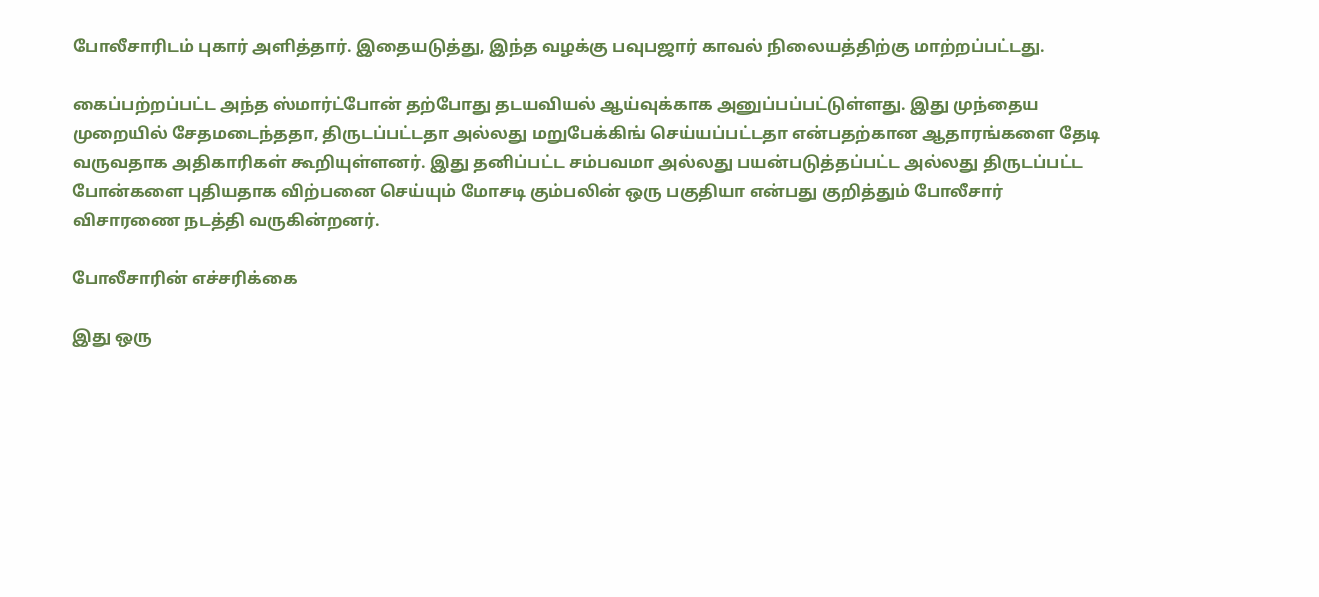போலீசாரிடம் புகார் அளித்தார். இதையடுத்து, இந்த வழக்கு பவுபஜார் காவல் நிலையத்திற்கு மாற்றப்பட்டது.

கைப்பற்றப்பட்ட அந்த ஸ்மார்ட்போன் தற்போது தடயவியல் ஆய்வுக்காக அனுப்பப்பட்டுள்ளது. இது முந்தைய முறையில் சேதமடைந்ததா, திருடப்பட்டதா அல்லது மறுபேக்கிங் செய்யப்பட்டதா என்பதற்கான ஆதாரங்களை தேடி வருவதாக அதிகாரிகள் கூறியுள்ளனர். இது தனிப்பட்ட சம்பவமா அல்லது பயன்படுத்தப்பட்ட அல்லது திருடப்பட்ட போன்களை புதியதாக விற்பனை செய்யும் மோசடி கும்பலின் ஒரு பகுதியா என்பது குறித்தும் போலீசார் விசாரணை நடத்தி வருகின்றனர்.

போலீசாரின் எச்சரிக்கை

இது ஒரு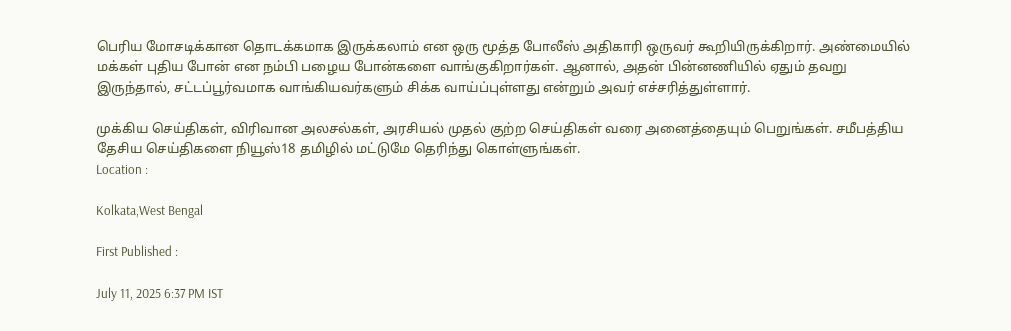பெரிய மோசடிக்கான தொடக்கமாக இருக்கலாம் என ஒரு மூத்த போலீஸ் அதிகாரி ஒருவர் கூறியிருக்கிறார். அண்மையில் மக்கள் புதிய போன் என நம்பி பழைய போன்களை வாங்குகிறார்கள். ஆனால், அதன் பின்னணியில் ஏதும் தவறு இருந்தால், சட்டப்பூர்வமாக வாங்கியவர்களும் சிக்க வாய்ப்புள்ளது என்றும் அவர் எச்சரித்துள்ளார்.

முக்கிய செய்திகள், விரிவான அலசல்கள், அரசியல் முதல் குற்ற செய்திகள் வரை அனைத்தையும் பெறுங்கள். சமீபத்திய தேசிய செய்திகளை நியூஸ்18 தமிழில் மட்டுமே தெரிந்து கொள்ளுங்கள்.
Location :

Kolkata,West Bengal

First Published :

July 11, 2025 6:37 PM IST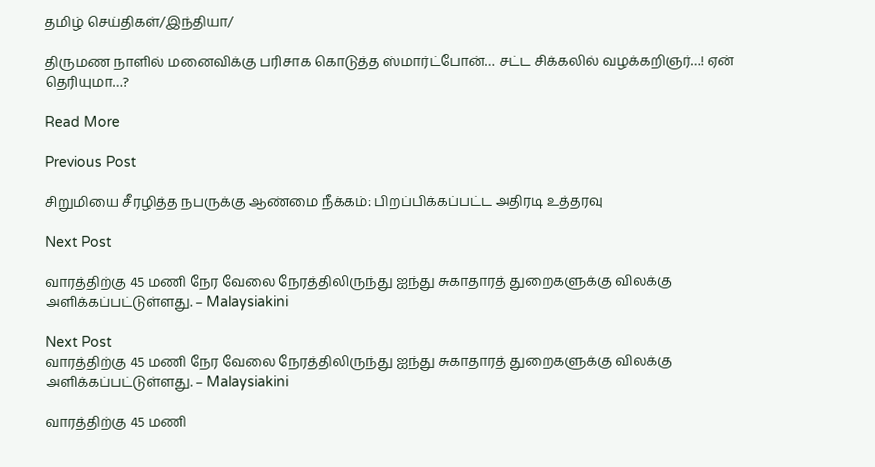தமிழ் செய்திகள்/இந்தியா/

திருமண நாளில் மனைவிக்கு பரிசாக கொடுத்த ஸ்மார்ட்போன்… சட்ட சிக்கலில் வழக்கறிஞர்…! ஏன் தெரியுமா…?

Read More

Previous Post

சிறுமியை சீரழித்த நபருக்கு ஆண்மை நீக்கம்: பிறப்பிக்கப்பட்ட அதிரடி உத்தரவு

Next Post

வாரத்திற்கு 45 மணி நேர வேலை நேரத்திலிருந்து ஐந்து சுகாதாரத் துறைகளுக்கு விலக்கு அளிக்கப்பட்டுள்ளது. – Malaysiakini

Next Post
வாரத்திற்கு 45 மணி நேர வேலை நேரத்திலிருந்து ஐந்து சுகாதாரத் துறைகளுக்கு விலக்கு அளிக்கப்பட்டுள்ளது. – Malaysiakini

வாரத்திற்கு 45 மணி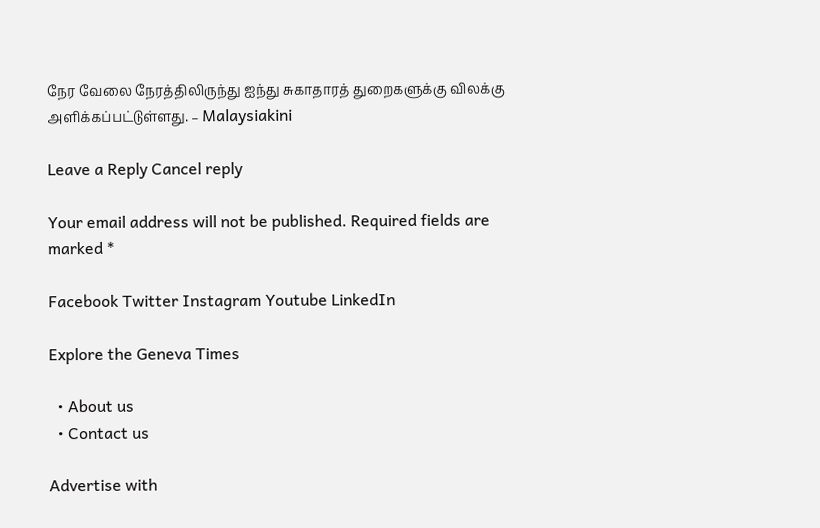நேர வேலை நேரத்திலிருந்து ஐந்து சுகாதாரத் துறைகளுக்கு விலக்கு அளிக்கப்பட்டுள்ளது. – Malaysiakini

Leave a Reply Cancel reply

Your email address will not be published. Required fields are marked *

Facebook Twitter Instagram Youtube LinkedIn

Explore the Geneva Times

  • About us
  • Contact us

Advertise with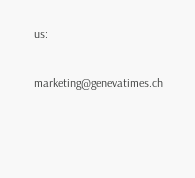us:

marketing@genevatimes.ch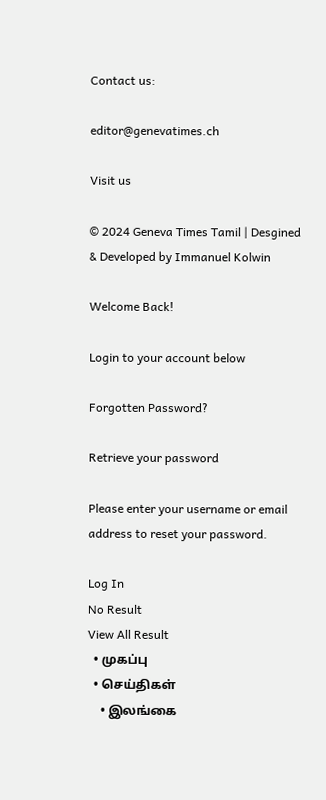Contact us:

editor@genevatimes.ch

Visit us

© 2024 Geneva Times Tamil | Desgined & Developed by Immanuel Kolwin

Welcome Back!

Login to your account below

Forgotten Password?

Retrieve your password

Please enter your username or email address to reset your password.

Log In
No Result
View All Result
  • முகப்பு
  • செய்திகள்
    • இலங்கை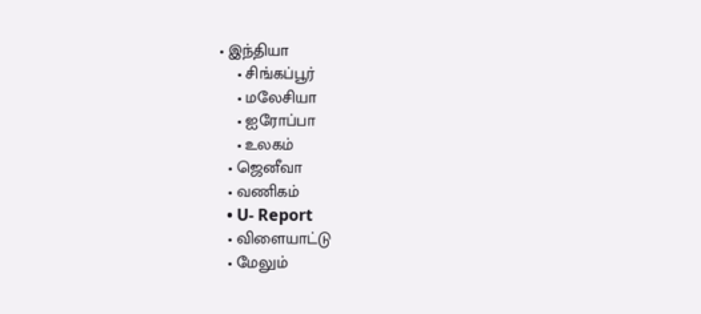• இந்தியா
    • சிங்கப்பூர்
    • மலேசியா
    • ஐரோப்பா
    • உலகம்
  • ஜெனீவா
  • வணிகம்
  • U- Report
  • விளையாட்டு
  • மேலும்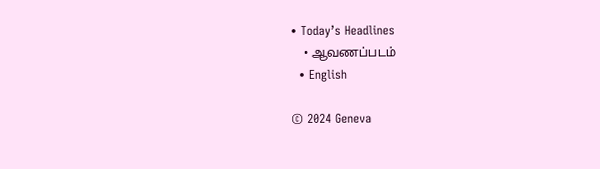• Today’s Headlines
    • ஆவணப்படம்
  • English

© 2024 Geneva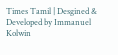Times Tamil | Desgined & Developed by Immanuel Kolwin